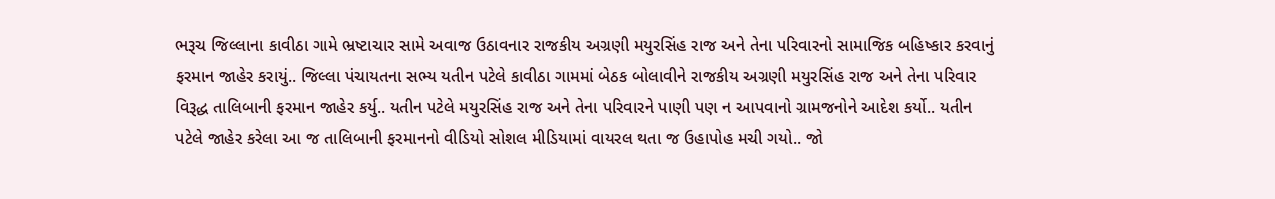ભરૂચ જિલ્લાના કાવીઠા ગામે ભ્રષ્ટાચાર સામે અવાજ ઉઠાવનાર રાજકીય અગ્રણી મયુરસિંહ રાજ અને તેના પરિવારનો સામાજિક બહિષ્કાર કરવાનું ફરમાન જાહેર કરાયું.. જિલ્લા પંચાયતના સભ્ય યતીન પટેલે કાવીઠા ગામમાં બેઠક બોલાવીને રાજકીય અગ્રણી મયુરસિંહ રાજ અને તેના પરિવાર વિરૂદ્ધ તાલિબાની ફરમાન જાહેર કર્યુ.. યતીન પટેલે મયુરસિંહ રાજ અને તેના પરિવારને પાણી પણ ન આપવાનો ગ્રામજનોને આદેશ કર્યો.. યતીન પટેલે જાહેર કરેલા આ જ તાલિબાની ફરમાનનો વીડિયો સોશલ મીડિયામાં વાયરલ થતા જ ઉહાપોહ મચી ગયો.. જો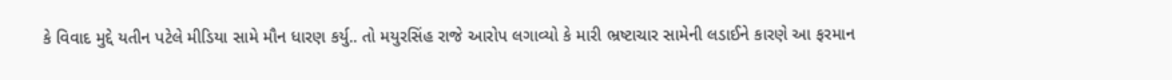કે વિવાદ મુદ્દે યતીન પટેલે મીડિયા સામે મૌન ધારણ કર્યુ.. તો મયુરસિંહ રાજે આરોપ લગાવ્યો કે મારી ભ્રષ્ટાચાર સામેની લડાઈને કારણે આ ફરમાન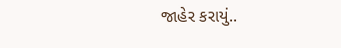જાહેર કરાયું..